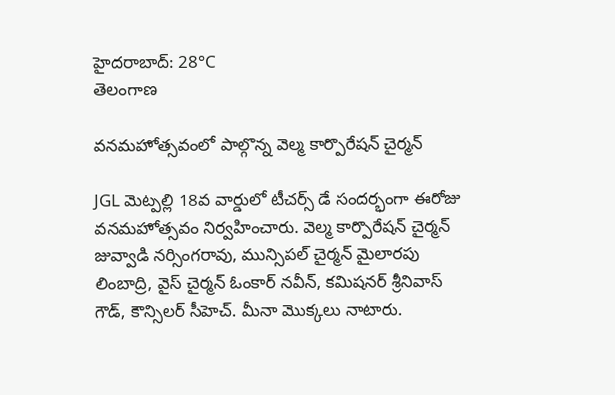హైదరాబాద్: 28°C
తెలంగాణ

వనమహోత్సవంలో పాల్గొన్న వెల్మ కార్పొరేషన్ చైర్మన్

JGL మెట్పల్లి 18వ వార్డులో టీచర్స్ డే సందర్భంగా ఈరోజు వనమహోత్సవం నిర్వహించారు. వెల్మ కార్పొరేషన్ చైర్మన్ జువ్వాడి నర్సింగరావు, మున్సిపల్ చైర్మన్ మైలారపు లింబాద్రి, వైస్ చైర్మన్ ఓంకార్ నవీన్, కమిషనర్ శ్రీనివాస్ గౌడ్, కౌన్సిలర్ సీహెచ్. మీనా మొక్కలు నాటారు.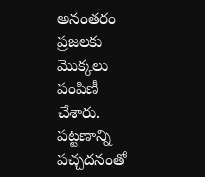అనంతరం ప్రజలకు మొక్కలు పంపిణీ చేశారు. పట్టణాన్ని పచ్చదనంతో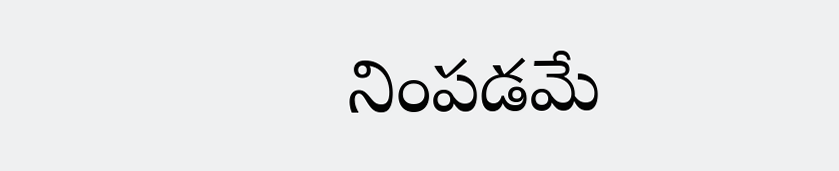నింపడమే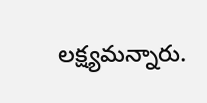లక్ష్యమన్నారు.